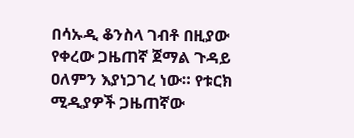በሳኡዲ ቆንስላ ገብቶ በዚያው የቀረው ጋዜጠኛ ጀማል ጉዳይ ዐለምን እያነጋገረ ነው። የቱርክ ሚዲያዎች ጋዜጠኛው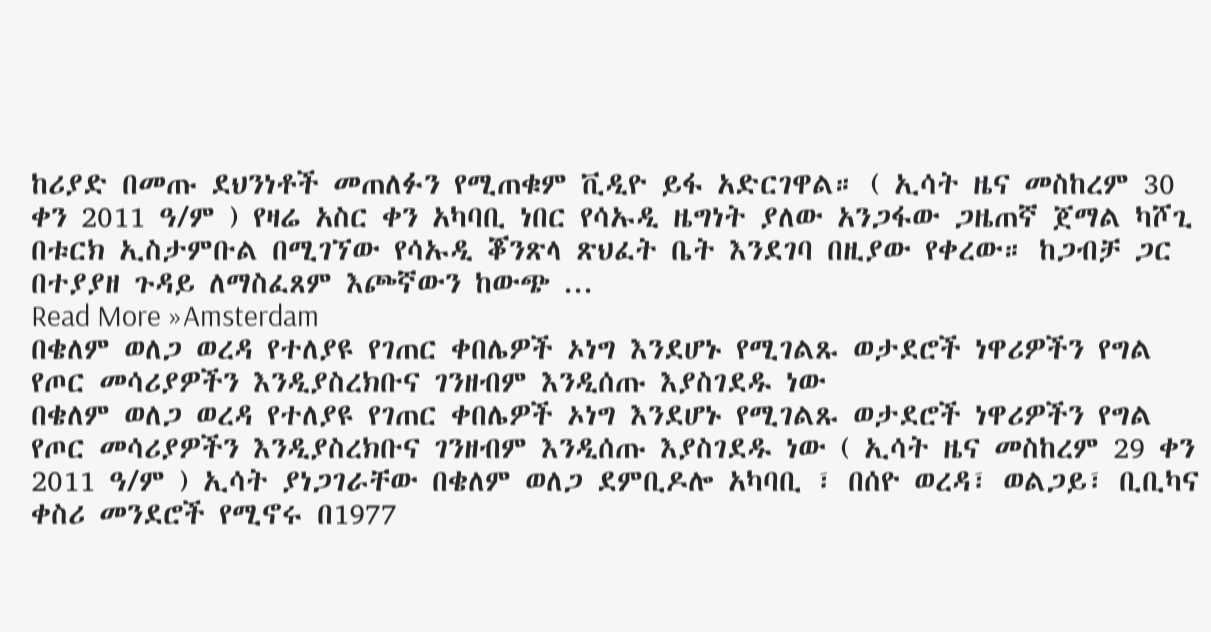ከሪያድ በመጡ ደህንነቶች መጠለፉን የሚጠቁም ቪዲዮ ይፋ አድርገዋል። ( ኢሳት ዜና መስከረም 30 ቀን 2011 ዓ/ም ) የዛሬ አስር ቀን አካባቢ ነበር የሳኡዲ ዜግነት ያለው አንጋፋው ጋዜጠኛ ጀማል ካሾጊ በቱርክ ኢስታምቡል በሚገኘው የሳኡዲ ቖንጽላ ጽህፈት ቤት እንደገባ በዚያው የቀረው። ከጋብቻ ጋር በተያያዘ ጉዳይ ለማስፈጸም እጮኛውን ከውጭ ...
Read More »Amsterdam
በቄለም ወለጋ ወረዳ የተለያዩ የገጠር ቀበሌዎች ኦነግ እንደሆኑ የሚገልጹ ወታደሮች ነዋሪዎችን የግል የጦር መሳሪያዎችን እንዲያስረክቡና ገንዘብም እንዲሰጡ እያስገደዱ ነው
በቄለም ወለጋ ወረዳ የተለያዩ የገጠር ቀበሌዎች ኦነግ እንደሆኑ የሚገልጹ ወታደሮች ነዋሪዎችን የግል የጦር መሳሪያዎችን እንዲያስረክቡና ገንዘብም እንዲሰጡ እያስገደዱ ነው ( ኢሳት ዜና መስከረም 29 ቀን 2011 ዓ/ም ) ኢሳት ያነጋገራቸው በቄለም ወለጋ ደምቢዶሎ አካባቢ ፣ በሰዮ ወረዳ፣ ወልጋይ፣ ቢቢካና ቀስሪ መንደሮች የሚኖሩ በ1977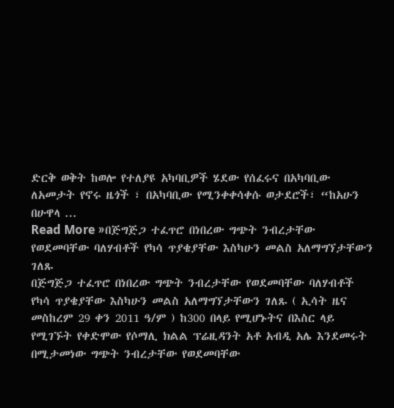ድርቅ ወቅት ከወሎ የተለያዩ አካባቢዎች ሄደው የሰፈሩና በአካባቢው ለአመታት የኖሩ ዜጎች ፣ በአካባቢው የሚንቀቀሳቀሱ ወታደሮች፣ “ከአሁን በሁዋላ ...
Read More »በጅግጅጋ ተፈጥሮ በነበረው ግጭት ንብረታቸው የወደመባቸው ባለሃብቶች የካሳ ጥያቄያቸው እስካሁን መልስ አለማግኘታቸውን ገለጹ
በጅግጅጋ ተፈጥሮ በነበረው ግጭት ንብረታቸው የወደመባቸው ባለሃብቶች የካሳ ጥያቄያቸው እስካሁን መልስ አለማግኘታቸውን ገለጹ ( ኢሳት ዜና መስከረም 29 ቀን 2011 ዓ/ም ) ከ300 በላይ የሚሆኑትና በእስር ላይ የሚገኙት የቀድሞው የሶማሊ ክልል ፕሬዚዳንት አቶ አብዲ አሌ እንደመሩት በሚታመነው ግጭት ንብረታቸው የወደመባቸው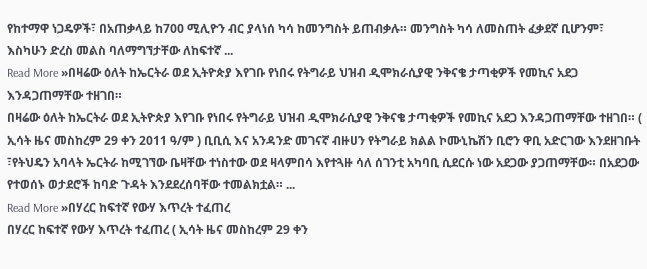የከተማዋ ነጋዴዎች፣ በአጠቃላይ ከ700 ሚሊዮን ብር ያላነሰ ካሳ ከመንግስት ይጠብቃሉ። መንግስት ካሳ ለመስጠት ፈቃደኛ ቢሆንም፣ እስካሁን ድረስ መልስ ባለማግኘታቸው ለከፍተኛ ...
Read More »በዛሬው ዕለት ከኤርትራ ወደ ኢትዮጵያ እየገቡ የነበሩ የትግራይ ህዝብ ዲሞክራሲያዊ ንቅናቄ ታጣቂዎች የመኪና አደጋ እንዳጋጠማቸው ተዘገበ።
በዛሬው ዕለት ከኤርትራ ወደ ኢትዮጵያ እየገቡ የነበሩ የትግራይ ህዝብ ዲሞክራሲያዊ ንቅናቄ ታጣቂዎች የመኪና አደጋ እንዳጋጠማቸው ተዘገበ። ( ኢሳት ዜና መስከረም 29 ቀን 2011 ዓ/ም ) ቢቢሲ እና አንዳንድ መገናኛ ብዙሀን የትግራይ ክልል ኮሙኒኬሽን ቢሮን ዋቢ አድርገው እንደዘገቡት ፣የትህዴን አባላት ኤርትራ ከሚገኘው ቤዛቸው ተነስተው ወደ ዛላምበሳ እየተጓዙ ሳለ ሰገንቲ አካባቢ ሲደርሱ ነው አደጋው ያጋጠማቸው። በአደጋው የተወሰኑ ወታደሮች ከባድ ጉዳት እንደደረሰባቸው ተመልክቷል። ...
Read More »በሃረር ከፍተኛ የውሃ እጥረት ተፈጠረ
በሃረር ከፍተኛ የውሃ እጥረት ተፈጠረ ( ኢሳት ዜና መስከረም 29 ቀን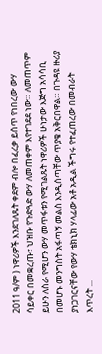2011 ዓ/ም ) ነዋሪዎች እንደገለጹት ቀደም ብሎ በፈረቃ ይሰጥ የነበረው ውሃ ሳይቀር በመቋረጡ፣ ህዝቡ የጉድጓድ ውሃ ለመጠቀም እየተገደደ ነው። ለመጠጥም ይሁን ለስራ የሚሆን ውሃ መጥፋቱን የሚገልጹት ነዋሪዎች ሁነታው እጅግ አሳሳቢ በመሆኑ መንግስት አፋጣኝ መልስ እንዲሰጣቸው ጥያቄ አቅርበዋል። በጉዳዩ ዙሪያ ያነጋገርናቸው የውሃ ቴክኒክ ሃላፊው አቶ አዲል ችግሩ የተፈጠረው በመብራት እጥረት ...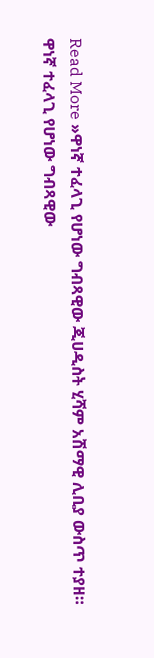Read More »ዋነኛ ተፈላጊ የሆነው ግብጻዊው ጂሀዲስት ሂሻም አሽማዊ ሊቢያ ውስጥ ተያዘ።
ዋነኛ ተፈላጊ የሆነው ግብጻዊው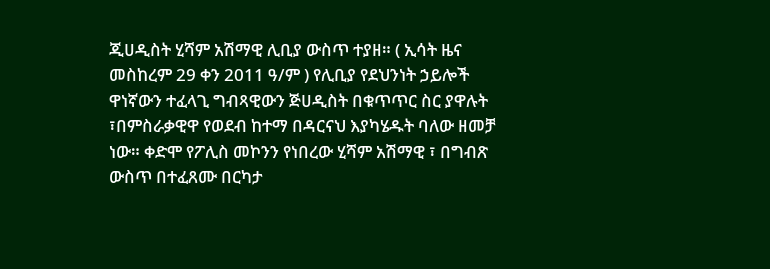ጂሀዲስት ሂሻም አሽማዊ ሊቢያ ውስጥ ተያዘ። ( ኢሳት ዜና መስከረም 29 ቀን 2011 ዓ/ም ) የሊቢያ የደህንነት ኃይሎች ዋነኛውን ተፈላጊ ግብጻዊውን ጅሀዲስት በቁጥጥር ስር ያዋሉት ፣በምስራቃዊዋ የወደብ ከተማ በዳርናህ እያካሄዱት ባለው ዘመቻ ነው። ቀድሞ የፖሊስ መኮንን የነበረው ሂሻም አሽማዊ ፣ በግብጽ ውስጥ በተፈጸሙ በርካታ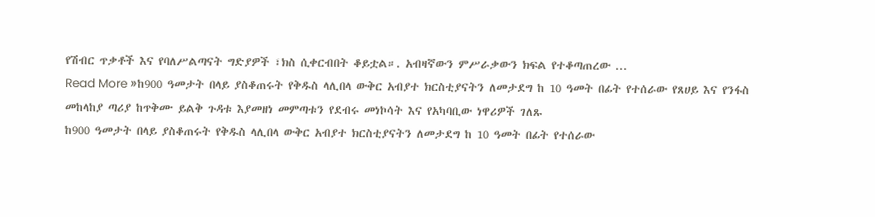የሽብር ጥቃቶች እና የባለሥልጣናት ግድያዎች ፣ክስ ሲቀርብበት ቆይቷል።. አብዛኛውን ምሥራቃውን ክፍል የተቆጣጠረው ...
Read More »ከ900 ዓመታት በላይ ያስቆጠሩት የቅዱስ ላሊበላ ውቅር አብያተ ክርስቲያናትን ለመታደግ ከ 10 ዓመት በፊት የተሰራው የጸሀይ እና የንፋስ መከላከያ ጣሪያ ከጥቅሙ ይልቅ ጉዳቱ እያመዘነ መምጣቱን የደብሩ መነኮሳት እና የአካባቢው ነዋሪዎች ገለጹ
ከ900 ዓመታት በላይ ያስቆጠሩት የቅዱስ ላሊበላ ውቅር አብያተ ክርስቲያናትን ለመታደግ ከ 10 ዓመት በፊት የተሰራው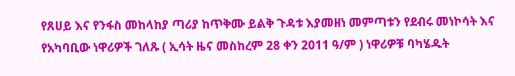የጸሀይ እና የንፋስ መከላከያ ጣሪያ ከጥቅሙ ይልቅ ጉዳቱ እያመዘነ መምጣቱን የደብሩ መነኮሳት እና የአካባቢው ነዋሪዎች ገለጹ ( ኢሳት ዜና መስከረም 28 ቀን 2011 ዓ/ም ) ነዋሪዎቹ ባካሄዱት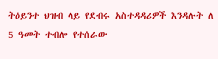ትዕይንተ ህዝብ ላይ የደብሩ አስተዳዳሪዎች እንዳሉት ለ 5 ዓመት ተብሎ የተሰራው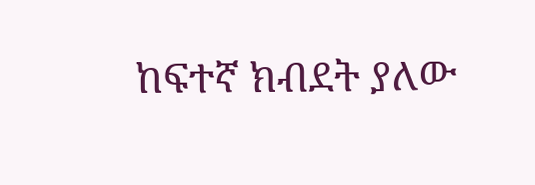ከፍተኛ ክብደት ያለው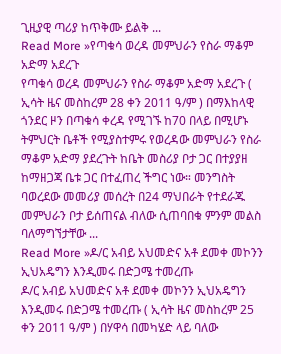ጊዚያዊ ጣሪያ ከጥቅሙ ይልቅ ...
Read More »የጣቁሳ ወረዳ መምህራን የስራ ማቆም አድማ አደረጉ
የጣቁሳ ወረዳ መምህራን የስራ ማቆም አድማ አደረጉ ( ኢሳት ዜና መስከረም 28 ቀን 2011 ዓ/ም ) በማእከላዊ ጎንደር ዞን በጣቁሳ ቀረዳ የሚገኙ ከ70 በላይ በሚሆኑ ትምህርት ቤቶች የሚያስተምሩ የወረዳው መምህራን የስራ ማቆም አድማ ያደረጉት ከቤት መስሪያ ቦታ ጋር በተያያዘ ከማዘጋጃ ቤቱ ጋር በተፈጠረ ችግር ነው። መንግስት ባወረደው መመሪያ መሰረት በ24 ማህበራት የተደራጁ መምህራን ቦታ ይሰጠናል ብለው ሲጠባበቁ ምንም መልስ ባለማግኘታቸው ...
Read More »ዶ/ር አብይ አህመድና አቶ ደመቀ መኮንን ኢህአዴግን እንዲመሩ በድጋሜ ተመረጡ
ዶ/ር አብይ አህመድና አቶ ደመቀ መኮንን ኢህአዴግን እንዲመሩ በድጋሜ ተመረጡ ( ኢሳት ዜና መስከረም 25 ቀን 2011 ዓ/ም ) በሃዋሳ በመካሄድ ላይ ባለው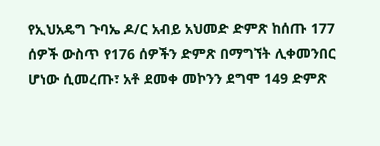የኢህአዴግ ጉባኤ ዶ/ር አብይ አህመድ ድምጽ ከሰጡ 177 ሰዎች ውስጥ የ176 ሰዎችን ድምጽ በማግኘት ሊቀመንበር ሆነው ሲመረጡ፣ አቶ ደመቀ መኮንን ደግሞ 149 ድምጽ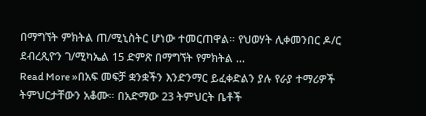በማግኘት ምክትል ጠ/ሚኒስትር ሆነው ተመርጠዋል። የህወሃት ሊቀመንበር ዶ/ር ደብረጺዮን ገ/ሚካኤል 15 ድምጽ በማግኘት የምክትል ...
Read More »በአፍ መፍቻ ቋንቋችን እንድንማር ይፈቀድልን ያሉ የራያ ተማሪዎች ትምህርታቸውን አቆሙ። በአድማው 23 ትምህርት ቤቶች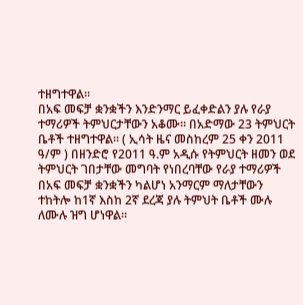ተዘግተዋል።
በአፍ መፍቻ ቋንቋችን እንድንማር ይፈቀድልን ያሉ የራያ ተማሪዎች ትምህርታቸውን አቆሙ። በአድማው 23 ትምህርት ቤቶች ተዘግተዋል። ( ኢሳት ዜና መስከረም 25 ቀን 2011 ዓ/ም ) በዘንድሮ የ2011 ዓ.ም አዲሱ የትምህርት ዘመን ወደ ትምህርት ገበታቸው መግባት የነበረባቸው የራያ ተማሪዎች በአፍ መፍቻ ቋንቋችን ካልሆነ አንማርም ማለታቸውን ተከትሎ ከ1ኛ እስከ 2ኛ ደረጃ ያሉ ትምህት ቤቶች ሙሉ ለሙሉ ዝግ ሆነዋል።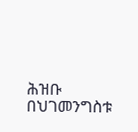ሕዝቡ በህገመንግስቱ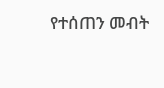የተሰጠን መብት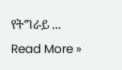የትግራይ ...
Read More »